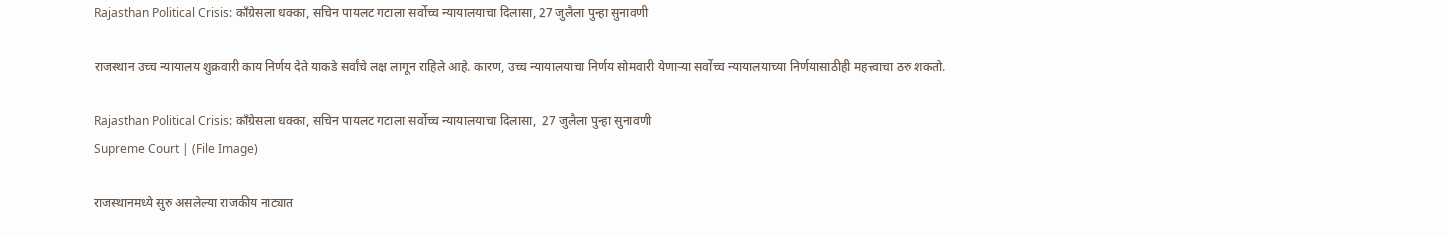Rajasthan Political Crisis: काँग्रेसला धक्का, सचिन पायलट गटाला सर्वोच्च न्यायालयाचा दिलासा, 27 जुलैला पुन्हा सुनावणी

राजस्थान उच्च न्यायालय शुक्रवारी काय निर्णय देते याकडे सर्वांचे लक्ष लागून राहिले आहे. कारण, उच्च न्यायालयाचा निर्णय सोमवारी येणाऱ्या सर्वोच्च न्यायालयाच्या निर्णयासाठीही महत्त्वाचा ठरु शकतो.

Rajasthan Political Crisis: काँग्रेसला धक्का, सचिन पायलट गटाला सर्वोच्च न्यायालयाचा दिलासा,  27 जुलैला पुन्हा सुनावणी
Supreme Court | (File Image)

राजस्थानमध्ये सुरु असलेल्या राजकीय नाट्यात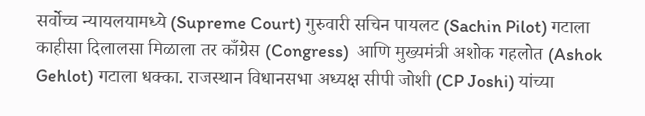सर्वोच्च न्यायलयामध्ये (Supreme Court) गुरुवारी सचिन पायलट (Sachin Pilot) गटाला काहीसा दिलालसा मिळाला तर काँग्रेस (Congress)  आणि मुख्यमंत्री अशोक गहलोत (Ashok Gehlot) गटाला धक्का. राजस्थान विधानसभा अध्यक्ष सीपी जोशी (CP Joshi) यांच्या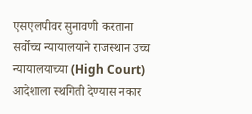एसएलपीवर सुनावणी करताना सर्वोच्च न्यायालयाने राजस्थान उच्च न्यायालयाच्या (High Court) आदेशाला स्थगिती देण्यास नकार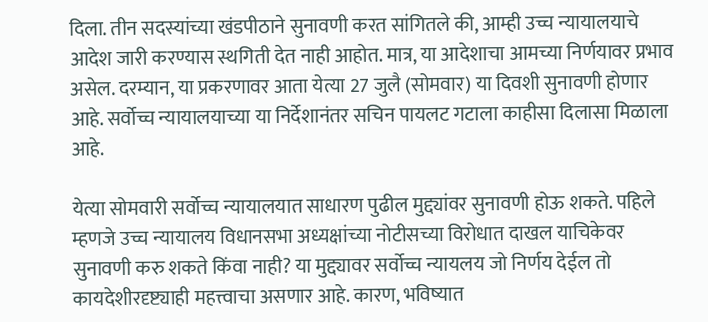दिला. तीन सदस्यांच्या खंडपीठाने सुनावणी करत सांगितले की, आम्ही उच्च न्यायालयाचे आदेश जारी करण्यास स्थगिती देत नाही आहोत. मात्र, या आदेशाचा आमच्या निर्णयावर प्रभाव असेल. दरम्यान, या प्रकरणावर आता येत्या 27 जुलै (सोमवार) या दिवशी सुनावणी होणार आहे. सर्वोच्च न्यायालयाच्या या निर्देशानंतर सचिन पायलट गटाला काहीसा दिलासा मिळाला आहे.

येत्या सोमवारी सर्वोच्च न्यायालयात साधारण पुढील मुद्द्यांवर सुनावणी होऊ शकते. पहिले म्हणजे उच्च न्यायालय विधानसभा अध्यक्षांच्या नोटीसच्या विरोधात दाखल याचिकेवर सुनावणी करु शकते किंवा नाही? या मुद्द्यावर सर्वोच्च न्यायलय जो निर्णय देईल तो कायदेशीरदृष्ट्याही महत्त्वाचा असणार आहे. कारण, भविष्यात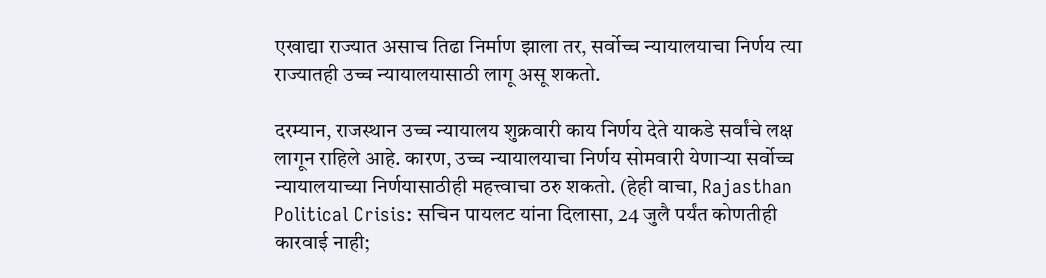एखाद्या राज्यात असाच तिढा निर्माण झाला तर, सर्वोच्च न्यायालयाचा निर्णय त्या राज्यातही उच्च न्यायालयासाठी लागू असू शकतो.

दरम्यान, राजस्थान उच्च न्यायालय शुक्रवारी काय निर्णय देते याकडे सर्वांचे लक्ष लागून राहिले आहे. कारण, उच्च न्यायालयाचा निर्णय सोमवारी येणाऱ्या सर्वोच्च न्यायालयाच्या निर्णयासाठीही महत्त्वाचा ठरु शकतो. (हेही वाचा, Rajasthan Political Crisis: सचिन पायलट यांना दिलासा, 24 जुलै पर्यंत कोणतीही कारवाई नाही;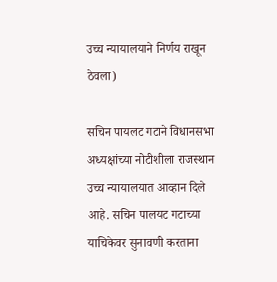उच्च न्यायालयाने निर्णय राखून ठेवला)

सचिन पायलट गटाने विधानसभा अध्यक्षांच्या नोटीशीला राजस्थान उच्च न्यायालयात आव्हान दिले आहे. सचिन पालयट गटाच्या याचिकेवर सुनावणी करताना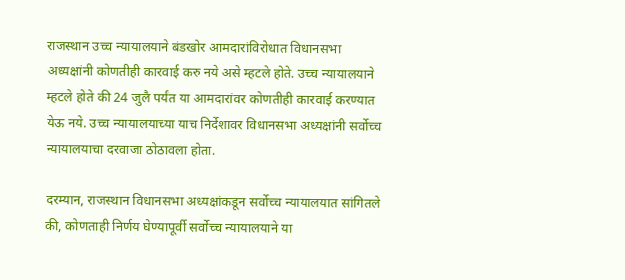राजस्थान उच्च न्यायालयाने बंडखोर आमदारांविरोधात विधानसभा अध्यक्षांनी कोणतीही कारवाई करु नये असे म्हटले होते. उच्च न्यायालयाने म्हटले होते की 24 जुलै पर्यंत या आमदारांवर कोणतीही कारवाई करण्यात येऊ नये. उच्च न्यायालयाच्या याच निर्देशावर विधानसभा अध्यक्षांनी सर्वोच्च न्यायालयाचा दरवाजा ठोठावला होता.

दरम्यान, राजस्थान विधानसभा अध्यक्षांकडून सर्वोच्च न्यायालयात सांगितले की, कोणताही निर्णय घेण्यापूर्वी सर्वोच्च न्यायालयाने या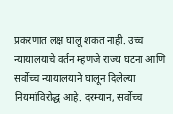प्रकरणात लक्ष घालू शकत नाही. उच्च न्यायालयाचे वर्तन म्हणजे राज्य घटना आणि सर्वोच्च न्यायालयाने घालून दिलेल्या नियमांविरोद्ध आहे. दरम्यान, सर्वोच्च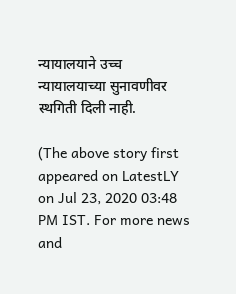न्यायालयाने उच्च न्यायालयाच्या सुनावणीवर स्थगिती दिली नाही.

(The above story first appeared on LatestLY on Jul 23, 2020 03:48 PM IST. For more news and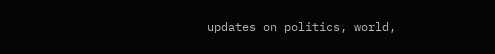updates on politics, world,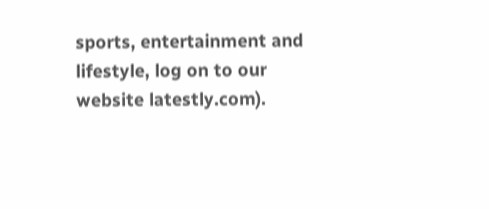sports, entertainment and lifestyle, log on to our website latestly.com).